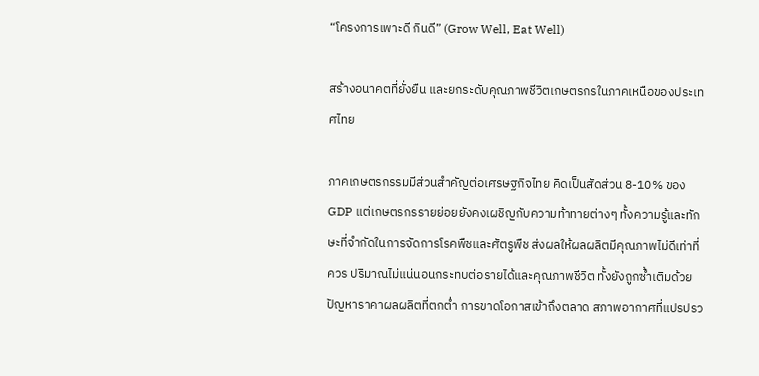“โครงการเพาะดี กินดี” (Grow Well, Eat Well)

สร้างอนาคตที่ยั่งยืน และยกระดับคุณภาพชีวิตเกษตรกรในภาคเหนือของประเทศไทย

ภาคเกษตรกรรมมีส่วนสำคัญต่อเศรษฐกิจไทย คิดเป็นสัดส่วน 8-10% ของ GDP แต่เกษตรกรรายย่อยยังคงเผชิญกับความท้าทายต่างๆ ทั้งความรู้และทักษะที่จำกัดในการจัดการโรคพืชและศัตรูพืช ส่งผลให้ผลผลิตมีคุณภาพไม่ดีเท่าที่ควร ปริมาณไม่แน่นอนกระทบต่อรายได้และคุณภาพชีวิต ทั้งยังถูกซ้ำเติมด้วยปัญหาราคาผลผลิตที่ตกต่ำ การขาดโอกาสเข้าถึงตลาด สภาพอากาศที่แปรปรว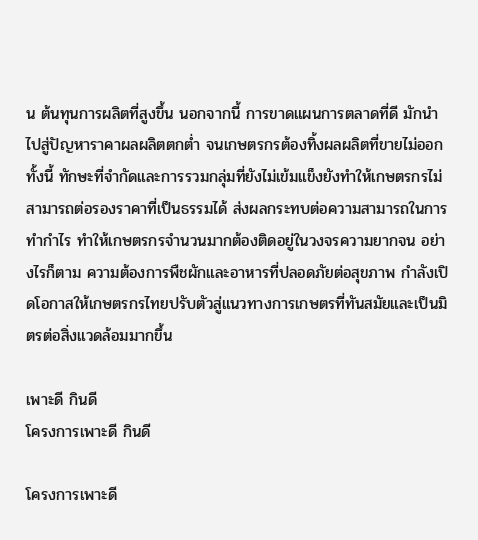น ต้นทุนการผลิตที่สูงขึ้น นอกจากนี้ การขาดแผนการตลาดที่ดี มักนำไปสู่ปัญหาราคาผลผลิตตกต่ำ จนเกษตรกรต้องทิ้งผลผลิตที่ขายไม่ออก ทั้งนี้ ทักษะที่จำกัดและการรวมกลุ่มที่ยังไม่เข้มแข็งยังทำให้เกษตรกรไม่สามารถต่อรองราคาที่เป็นธรรมได้ ส่งผลกระทบต่อความสามารถในการทำกำไร ทำให้เกษตรกรจำนวนมากต้องติดอยู่ในวงจรความยากจน อย่างไรก็ตาม ความต้องการพืชผักและอาหารที่ปลอดภัยต่อสุขภาพ กำลังเปิดโอกาสให้เกษตรกรไทยปรับตัวสู่แนวทางการเกษตรที่ทันสมัยและเป็นมิตรต่อสิ่งแวดล้อมมากขึ้น

เพาะดี กินดี
โครงการเพาะดี กินดี

โครงการเพาะดี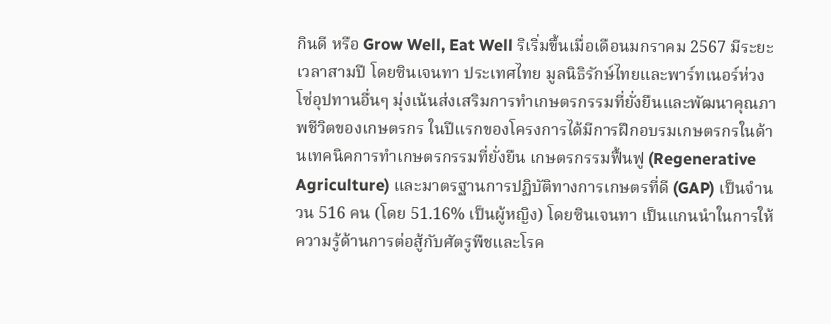กินดี หรือ Grow Well, Eat Well ริเริ่มขึ้นเมื่อเดือนมกราคม 2567 มีระยะเวลาสามปี โดยซินเจนทา ประเทศไทย มูลนิธิรักษ์ไทยและพาร์ทเนอร์ห่วงโซ่อุปทานอื่นๆ มุ่งเน้นส่งเสริมการทำเกษตรกรรมที่ยั่งยืนและพัฒนาคุณภาพชีวิตของเกษตรกร ในปีแรกของโครงการได้มีการฝึกอบรมเกษตรกรในด้านเทคนิคการทำเกษตรกรรมที่ยั่งยืน เกษตรกรรมฟื้นฟู (Regenerative Agriculture) และมาตรฐานการปฏิบัติทางการเกษตรที่ดี (GAP) เป็นจำนวน 516 คน (โดย 51.16% เป็นผู้หญิง) โดยซินเจนทา เป็นแกนนำในการให้ความรู้ด้านการต่อสู้กับศัตรูพืชและโรค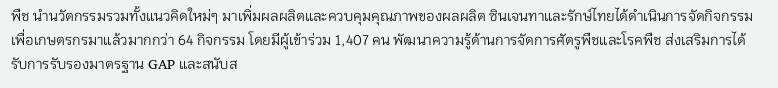พืช นำนวัตกรรมรวมทั้งแนวคิดใหม่ๆ มาเพิ่มผลผลิตและควบคุมคุณภาพของผลผลิต ซินเจนทาและรักษ์ไทยได้ดำเนินการจัดกิจกรรมเพื่อเกษตรกรมาแล้วมากกว่า 64 กิจกรรม โดยมีผู้เข้าร่วม 1,407 คน พัฒนาความรู้ด้านการจัดการศัตรูพืชและโรคพืช ส่งเสริมการได้รับการรับรองมาตรฐาน GAP และสนับส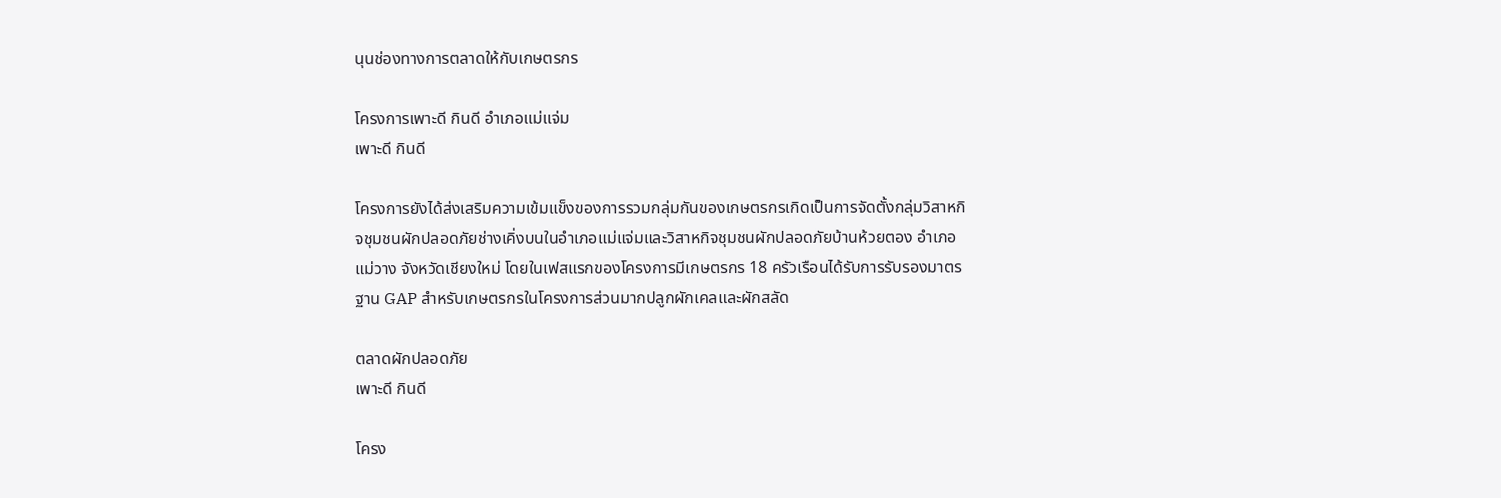นุนช่องทางการตลาดให้กับเกษตรกร

โครงการเพาะดี กินดี อำเภอแม่แจ่ม
เพาะดี กินดี

โครงการยังได้ส่งเสริมความเข้มแข็งของการรวมกลุ่มกันของเกษตรกรเกิดเป็นการจัดตั้งกลุ่มวิสาหกิจชุมชนผักปลอดภัยช่างเคิ่งบนในอำเภอแม่แจ่มและวิสาหกิจชุมชนผักปลอดภัยบ้านห้วยตอง อำเภอแม่วาง จังหวัดเชียงใหม่ โดยในเฟสแรกของโครงการมีเกษตรกร 18 ครัวเรือนได้รับการรับรองมาตรฐาน GAP สำหรับเกษตรกรในโครงการส่วนมากปลูกผักเคลและผักสลัด

ตลาดผักปลอดภัย
เพาะดี กินดี

โครง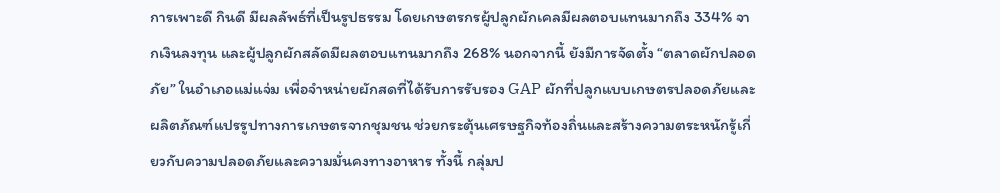การเพาะดี กินดี มีผลลัพธ์ที่เป็นรูปธรรม โดยเกษตรกรผู้ปลูกผักเคลมีผลตอบแทนมากถึง 334% จากเงินลงทุน และผู้ปลูกผักสลัดมีผลตอบแทนมากถึง 268% นอกจากนี้ ยังมีการจัดตั้ง “ตลาดผักปลอดภัย” ในอำเภอแม่แจ่ม เพื่อจำหน่ายผักสดที่ได้รับการรับรอง GAP ผักที่ปลูกแบบเกษตรปลอดภัยและผลิตภัณฑ์แปรรูปทางการเกษตรจากชุมชน ช่วยกระตุ้นเศรษฐกิจท้องถิ่นและสร้างความตระหนักรู้เกี่ยวกับความปลอดภัยและความมั่นคงทางอาหาร ทั้งนี้ กลุ่มป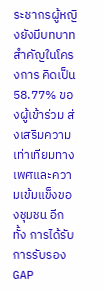ระชากรผู้หญิงยังมีบทบาทสำคัญในโครงการ คิดเป็น 58.77% ของผู้เข้าร่วม ส่งเสริมความเท่าเทียมทางเพศและความเข้มแข็งของชุมชน อีกทั้ง การได้รับการรับรอง GAP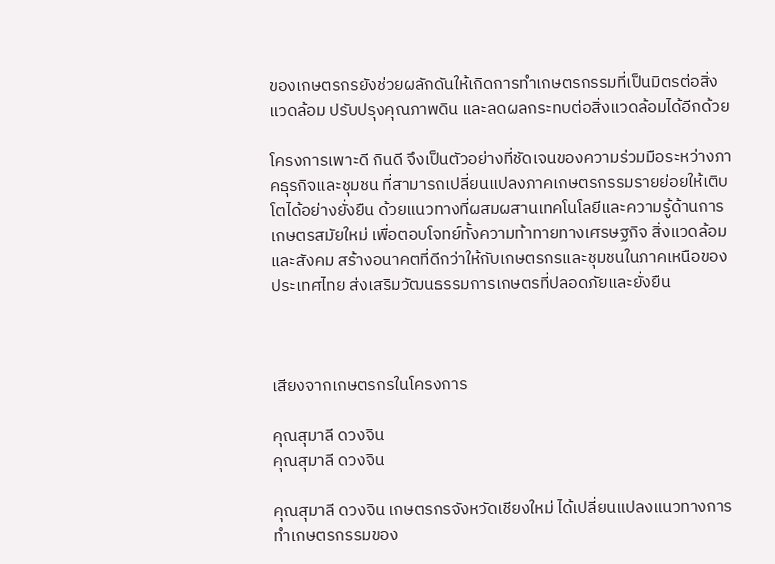ของเกษตรกรยังช่วยผลักดันให้เกิดการทำเกษตรกรรมที่เป็นมิตรต่อสิ่งแวดล้อม ปรับปรุงคุณภาพดิน และลดผลกระทบต่อสิ่งแวดล้อมได้อีกด้วย

โครงการเพาะดี กินดี จึงเป็นตัวอย่างที่ชัดเจนของความร่วมมือระหว่างภาคธุรกิจและชุมชน ที่สามารถเปลี่ยนแปลงภาคเกษตรกรรมรายย่อยให้เติบโตได้อย่างยั่งยืน ด้วยแนวทางที่ผสมผสานเทคโนโลยีและความรู้ด้านการเกษตรสมัยใหม่ เพื่อตอบโจทย์ทั้งความท้าทายทางเศรษฐกิจ สิ่งแวดล้อม และสังคม สร้างอนาคตที่ดีกว่าให้กับเกษตรกรและชุมชนในภาคเหนือของประเทศไทย ส่งเสริมวัฒนธรรมการเกษตรที่ปลอดภัยและยั่งยืน



เสียงจากเกษตรกรในโครงการ

คุณสุมาลี ดวงจิน
คุณสุมาลี ดวงจิน

คุณสุมาลี ดวงจิน เกษตรกรจังหวัดเชียงใหม่ ได้เปลี่ยนแปลงแนวทางการทำเกษตรกรรมของ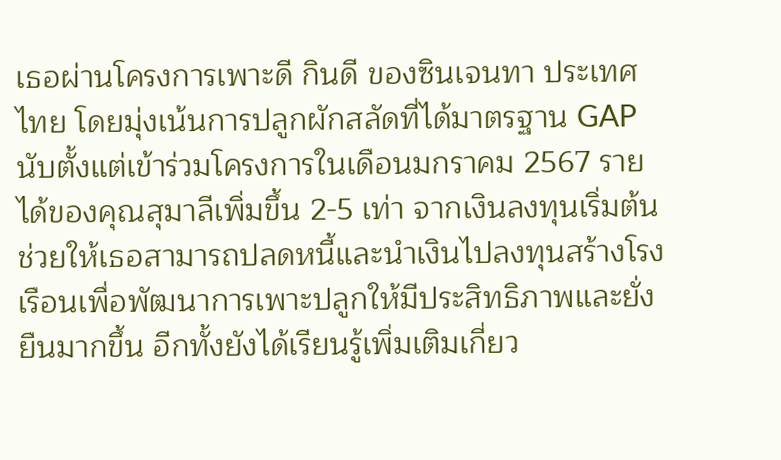เธอผ่านโครงการเพาะดี กินดี ของซินเจนทา ประเทศไทย โดยมุ่งเน้นการปลูกผักสลัดที่ได้มาตรฐาน GAP นับตั้งแต่เข้าร่วมโครงการในเดือนมกราคม 2567 รายได้ของคุณสุมาลีเพิ่มขึ้น 2-5 เท่า จากเงินลงทุนเริ่มต้น ช่วยให้เธอสามารถปลดหนี้และนำเงินไปลงทุนสร้างโรงเรือนเพื่อพัฒนาการเพาะปลูกให้มีประสิทธิภาพและยั่งยืนมากขึ้น อีกทั้งยังได้เรียนรู้เพิ่มเติมเกี่ยว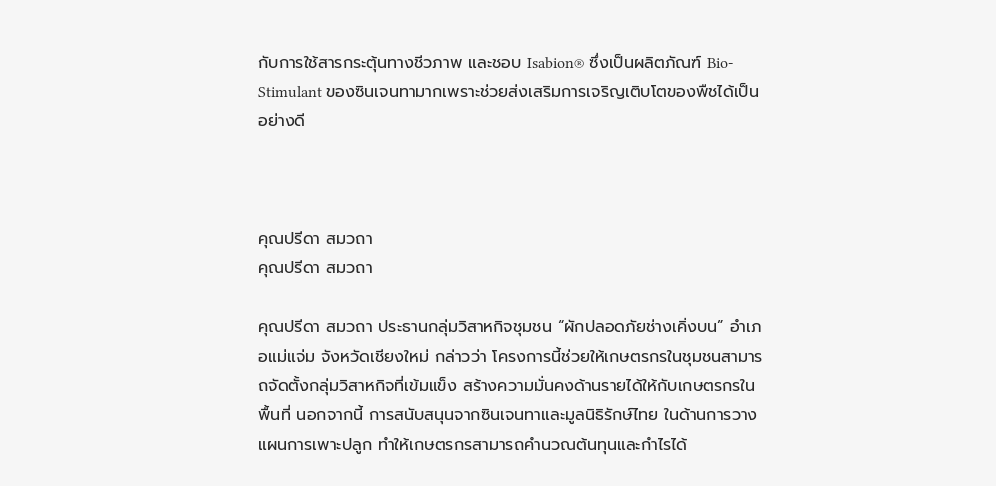กับการใช้สารกระตุ้นทางชีวภาพ และชอบ Isabion® ซึ่งเป็นผลิตภัณฑ์ Bio-Stimulant ของซินเจนทามากเพราะช่วยส่งเสริมการเจริญเติบโตของพืชได้เป็นอย่างดี



คุณปรีดา สมวถา
คุณปรีดา สมวถา

คุณปรีดา สมวถา ประธานกลุ่มวิสาหกิจชุมชน “ผักปลอดภัยช่างเคิ่งบน” อำเภอแม่แจ่ม จังหวัดเชียงใหม่ กล่าวว่า โครงการนี้ช่วยให้เกษตรกรในชุมชนสามารถจัดตั้งกลุ่มวิสาหกิจที่เข้มแข็ง สร้างความมั่นคงด้านรายได้ให้กับเกษตรกรในพื้นที่ นอกจากนี้ การสนับสนุนจากซินเจนทาและมูลนิธิรักษ์ไทย ในด้านการวางแผนการเพาะปลูก ทำให้เกษตรกรสามารถคำนวณต้นทุนและกำไรได้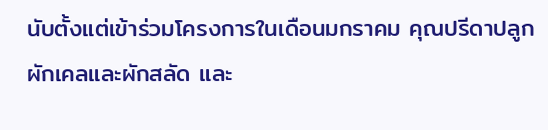นับตั้งแต่เข้าร่วมโครงการในเดือนมกราคม คุณปรีดาปลูกผักเคลและผักสลัด และ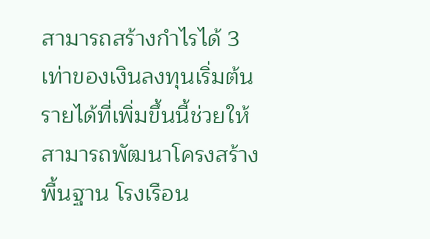สามารถสร้างกำไรได้ 3 เท่าของเงินลงทุนเริ่มต้น รายได้ที่เพิ่มขึ้นนี้ช่วยให้สามารถพัฒนาโครงสร้างพื้นฐาน โรงเรือน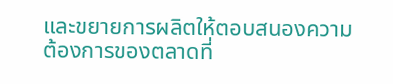และขยายการผลิตให้ตอบสนองความต้องการของตลาดที่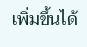เพิ่มขึ้นได้